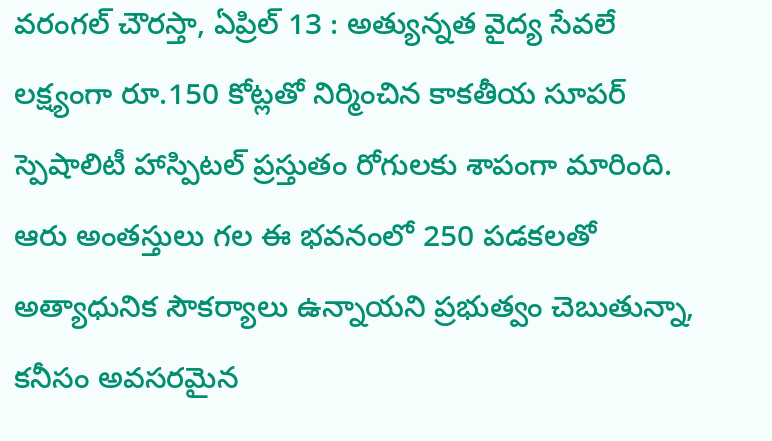వరంగల్ చౌరస్తా, ఏప్రిల్ 13 : అత్యున్నత వైద్య సేవలే లక్ష్యంగా రూ.150 కోట్లతో నిర్మించిన కాకతీయ సూపర్ స్పెషాలిటీ హాస్పిటల్ ప్రస్తుతం రోగులకు శాపంగా మారింది. ఆరు అంతస్తులు గల ఈ భవనంలో 250 పడకలతో అత్యాధునిక సౌకర్యాలు ఉన్నాయని ప్రభుత్వం చెబుతున్నా, కనీసం అవసరమైన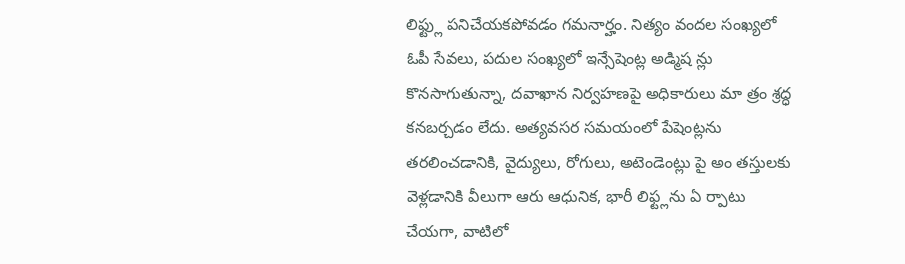లిఫ్ట్లు పనిచేయకపోవడం గమనార్హం. నిత్యం వందల సంఖ్యలో ఓపీ సేవలు, పదుల సంఖ్యలో ఇన్సేషెంట్ల అడ్మిష న్లు కొనసాగుతున్నా, దవాఖాన నిర్వహణపై అధికారులు మా త్రం శ్రద్ధ కనబర్చడం లేదు. అత్యవసర సమయంలో పేషెంట్లను తరలించడానికి, వైద్యులు, రోగులు, అటెండెంట్లు పై అం తస్తులకు వెళ్లడానికి వీలుగా ఆరు ఆధునిక, భారీ లిఫ్ట్లను ఏ ర్పాటు చేయగా, వాటిలో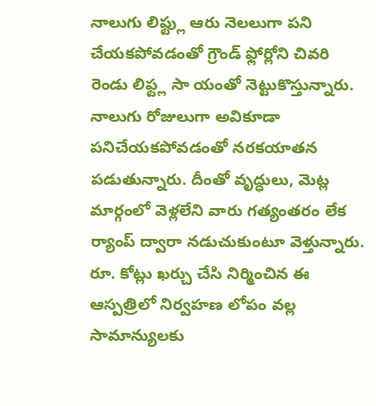నాలుగు లిఫ్ట్లు ఆరు నెలలుగా పని చేయకపోవడంతో గ్రౌండ్ ఫ్లోర్లోని చివరి రెండు లిఫ్ట్ల సా యంతో నెట్టుకొస్తున్నారు.
నాలుగు రోజులుగా అవికూడా పనిచేయకపోవడంతో నరకయాతన పడుతున్నారు. దీంతో వృద్ధులు, మెట్ల మార్గంలో వెళ్లలేని వారు గత్యంతరం లేక ర్యాంప్ ద్వారా నడుచుకుంటూ వెళ్తున్నారు. రూ. కోట్లు ఖర్చు చేసి నిర్మించిన ఈ ఆస్పత్రిలో నిర్వహణ లోపం వల్ల సామాన్యులకు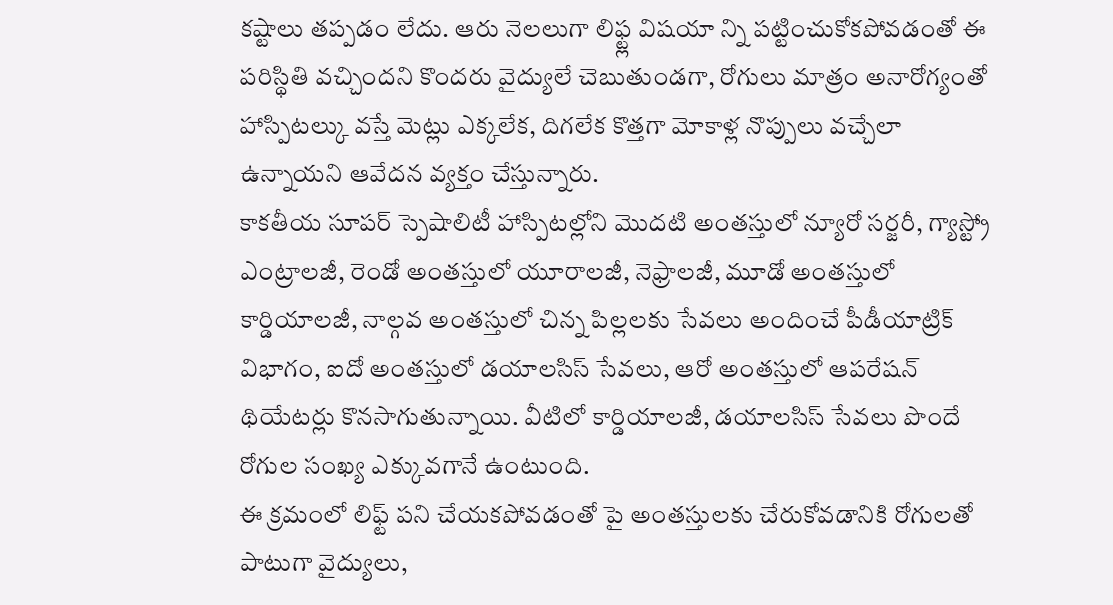కష్టాలు తప్పడం లేదు. ఆరు నెలలుగా లిఫ్ట్ల విషయా న్ని పట్టించుకోకపోవడంతో ఈ పరిస్థితి వచ్చిందని కొందరు వైద్యులే చెబుతుండగా, రోగులు మాత్రం అనారోగ్యంతో హాస్పిటల్కు వస్తే మెట్లు ఎక్కలేక, దిగలేక కొత్తగా మోకాళ్ల నొప్పులు వచ్చేలా ఉన్నాయని ఆవేదన వ్యక్తం చేస్తున్నారు.
కాకతీయ సూపర్ స్పెషాలిటీ హాస్పిటల్లోని మొదటి అంతస్తులో న్యూరో సర్జరీ, గ్యాస్ట్రో ఎంట్రాలజీ, రెండో అంతస్తులో యూరాలజీ, నెఫ్రాలజీ, మూడో అంతస్తులో కార్డియాలజీ, నాల్గవ అంతస్తులో చిన్న పిల్లలకు సేవలు అందించే పీడీయాట్రిక్ విభాగం, ఐదో అంతస్తులో డయాలసిస్ సేవలు, ఆరో అంతస్తులో ఆపరేషన్ థియేటర్లు కొనసాగుతున్నాయి. వీటిలో కార్డియాలజీ, డయాలసిస్ సేవలు పొందే రోగుల సంఖ్య ఎక్కువగానే ఉంటుంది.
ఈ క్రమంలో లిఫ్ట్ పని చేయకపోవడంతో పై అంతస్తులకు చేరుకోవడానికి రోగులతో పాటుగా వైద్యులు,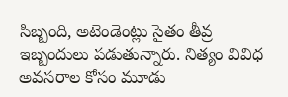సిబ్బంది, అటెండెంట్లు సైతం తీవ్ర ఇబ్బందులు పడుతున్నారు. నిత్యం వివిధ అవసరాల కోసం మూడు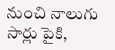నుంచి నాలుగు సార్లు పైకి,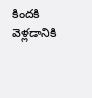కిందకి వెళ్లడానికి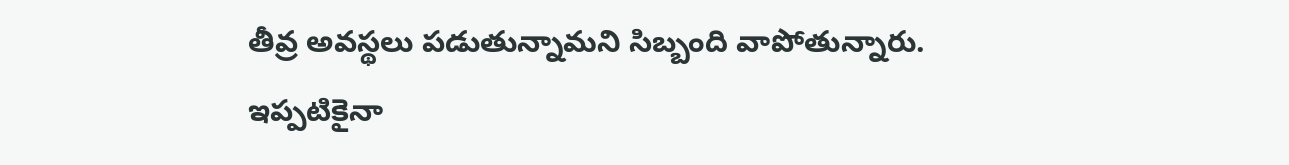తీవ్ర అవస్థలు పడుతున్నామని సిబ్బంది వాపోతున్నారు. ఇప్పటికైనా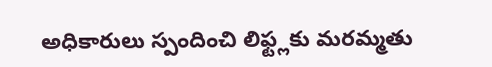అధికారులు స్పందించి లిఫ్ట్లకు మరమ్మతు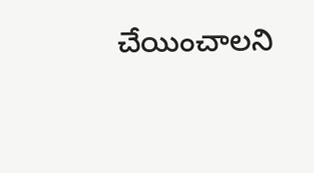చేయించాలని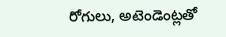రోగులు, అటెండెంట్లతో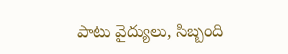పాటు వైద్యులు, సిబ్బంది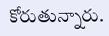కోరుతున్నారు.